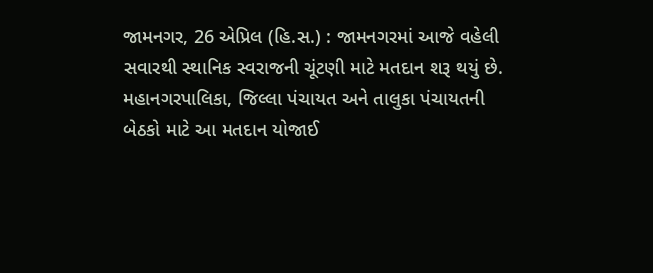જામનગર, 26 એપ્રિલ (હિ.સ.) : જામનગરમાં આજે વહેલી સવારથી સ્થાનિક સ્વરાજની ચૂંટણી માટે મતદાન શરૂ થયું છે. મહાનગરપાલિકા, જિલ્લા પંચાયત અને તાલુકા પંચાયતની બેઠકો માટે આ મતદાન યોજાઈ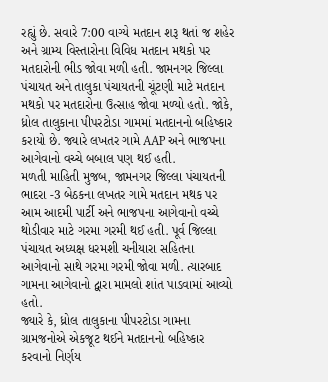રહ્યું છે. સવારે 7:00 વાગ્યે મતદાન શરૂ થતાં જ શહેર અને ગ્રામ્ય વિસ્તારોના વિવિધ મતદાન મથકો પર મતદારોની ભીડ જોવા મળી હતી. જામનગર જિલ્લા પંચાયત અને તાલુકા પંચાયતની ચૂંટણી માટે મતદાન મથકો પર મતદારોના ઉત્સાહ જોવા મળ્યો હતો. જોકે, ધ્રોલ તાલુકાના પીપરટોડા ગામમાં મતદાનનો બહિષ્કાર કરાયો છે. જ્યારે લખતર ગામે AAP અને ભાજપના આગેવાનો વચ્ચે બબાલ પણ થઈ હતી.
મળતી માહિતી મુજબ, જામનગર જિલ્લા પંચાયતની ભાદરા -3 બેઠકના લખતર ગામે મતદાન મથક પર આમ આદમી પાર્ટી અને ભાજપના આગેવાનો વચ્ચે થોડીવાર માટે ગરમા ગરમી થઈ હતી. પૂર્વ જિલ્લા પંચાયત અધ્યક્ષ ધરમશી ચનીયારા સહિતના આગેવાનો સાથે ગરમા ગરમી જોવા મળી. ત્યારબાદ ગામના આગેવાનો દ્વારા મામલો શાંત પાડવામાં આવ્યો હતો.
જ્યારે કે, ધ્રોલ તાલુકાના પીપરટોડા ગામના ગ્રામજનોએ એકજૂટ થઈને મતદાનનો બહિષ્કાર કરવાનો નિર્ણય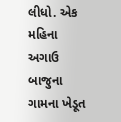લીધો. એક મહિના અગાઉ બાજુના ગામના ખેડૂત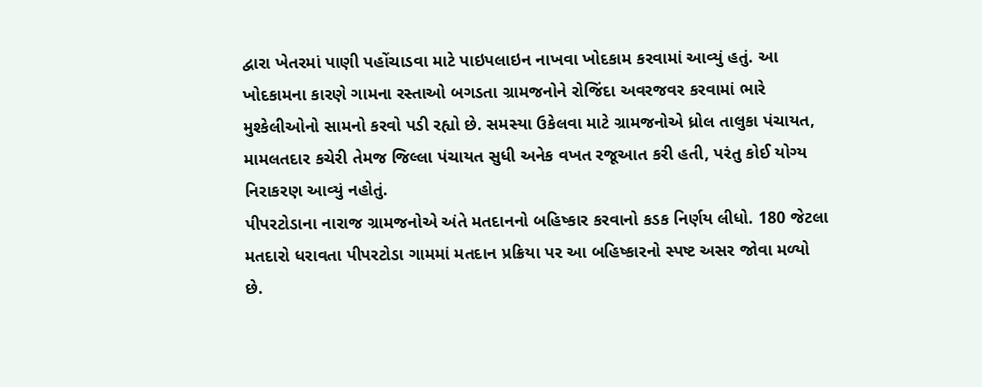દ્વારા ખેતરમાં પાણી પહોંચાડવા માટે પાઇપલાઇન નાખવા ખોદકામ કરવામાં આવ્યું હતું. આ ખોદકામના કારણે ગામના રસ્તાઓ બગડતા ગ્રામજનોને રોજિંદા અવરજવર કરવામાં ભારે મુશ્કેલીઓનો સામનો કરવો પડી રહ્યો છે. સમસ્યા ઉકેલવા માટે ગ્રામજનોએ ધ્રોલ તાલુકા પંચાયત, મામલતદાર કચેરી તેમજ જિલ્લા પંચાયત સુધી અનેક વખત રજૂઆત કરી હતી, પરંતુ કોઈ યોગ્ય નિરાકરણ આવ્યું નહોતું.
પીપરટોડાના નારાજ ગ્રામજનોએ અંતે મતદાનનો બહિષ્કાર કરવાનો કડક નિર્ણય લીધો. 180 જેટલા મતદારો ધરાવતા પીપરટોડા ગામમાં મતદાન પ્રક્રિયા પર આ બહિષ્કારનો સ્પષ્ટ અસર જોવા મળ્યો છે.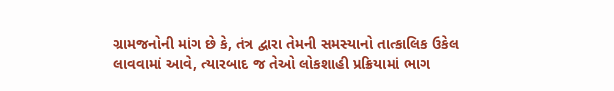ગ્રામજનોની માંગ છે કે, તંત્ર દ્વારા તેમની સમસ્યાનો તાત્કાલિક ઉકેલ લાવવામાં આવે, ત્યારબાદ જ તેઓ લોકશાહી પ્રક્રિયામાં ભાગ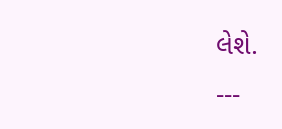લેશે.
---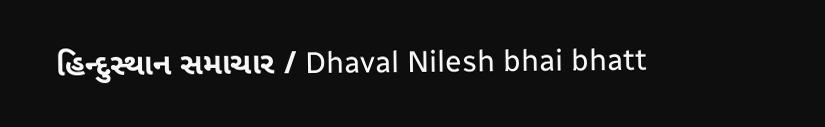હિન્દુસ્થાન સમાચાર / Dhaval Nilesh bhai bhatt